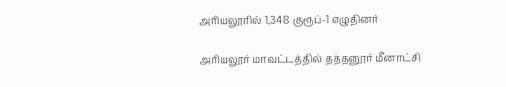அரியலூரில் 1,348 குரூப்-1 எழுதினர்

அரியலூர் மாவட்டத்தில் தத்தனூர் மீனாட்சி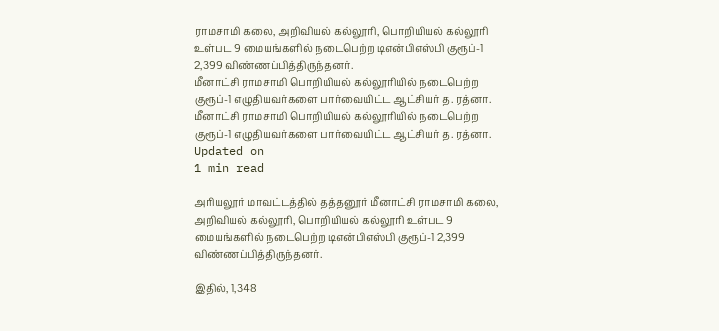ராமசாமி கலை, அறிவியல் கல்லூரி, பொறியியல் கல்லூரி உள்பட 9 மையங்களில் நடைபெற்ற டிஎன்பிஎஸ்பி குரூப்-1 2,399 விண்ணப்பித்திருந்தனர்.
மீனாட்சி ராமசாமி பொறியியல் கல்லூரியில் நடைபெற்ற குரூப்-1 எழுதியவர்களை பார்வையிட்ட ஆட்சியர் த. ரத்னா.
மீனாட்சி ராமசாமி பொறியியல் கல்லூரியில் நடைபெற்ற குரூப்-1 எழுதியவர்களை பார்வையிட்ட ஆட்சியர் த. ரத்னா.
Updated on
1 min read

அரியலூர் மாவட்டத்தில் தத்தனூர் மீனாட்சி ராமசாமி கலை, அறிவியல் கல்லூரி, பொறியியல் கல்லூரி உள்பட 9 மையங்களில் நடைபெற்ற டிஎன்பிஎஸ்பி குரூப்-1 2,399 விண்ணப்பித்திருந்தனர்.

இதில், 1,348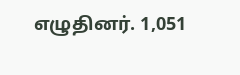எழுதினர். 1,051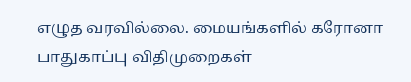எழுத வரவில்லை. மையங்களில் கரோனா பாதுகாப்பு விதிமுறைகள்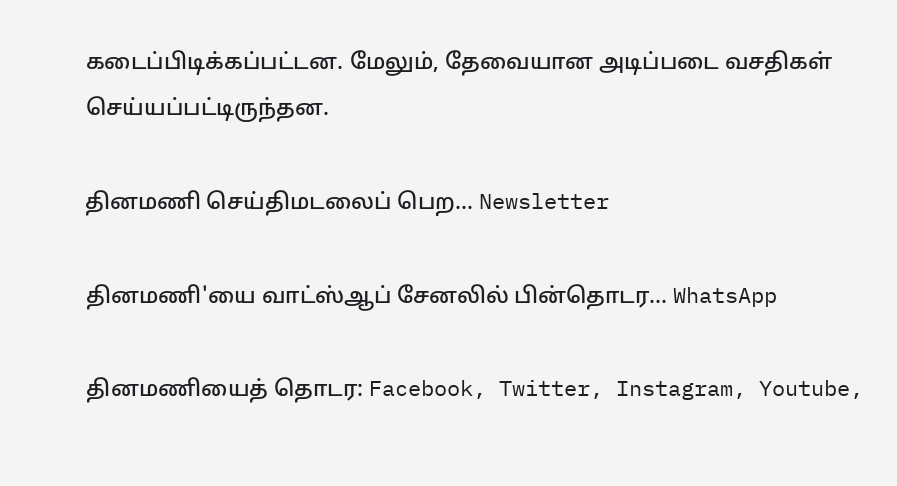கடைப்பிடிக்கப்பட்டன. மேலும், தேவையான அடிப்படை வசதிகள் செய்யப்பட்டிருந்தன.

தினமணி செய்திமடலைப் பெற... Newsletter

தினமணி'யை வாட்ஸ்ஆப் சேனலில் பின்தொடர... WhatsApp

தினமணியைத் தொடர: Facebook, Twitter, Instagram, Youtube,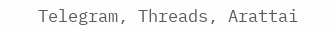Telegram, Threads, Arattai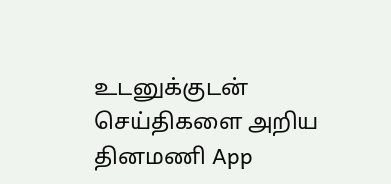உடனுக்குடன் செய்திகளை அறிய தினமணி App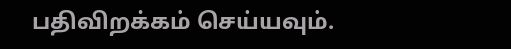பதிவிறக்கம் செய்யவும்.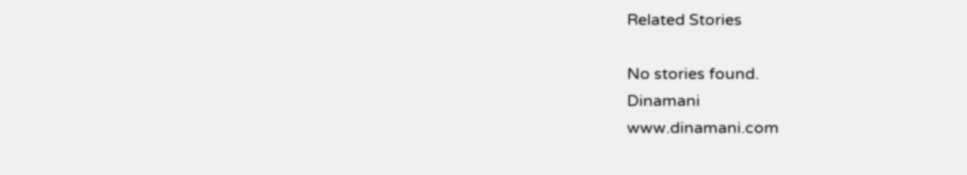Related Stories

No stories found.
Dinamani
www.dinamani.com